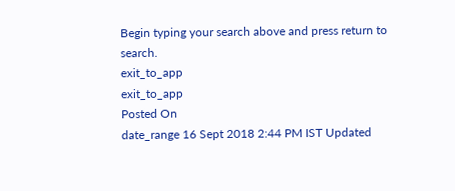Begin typing your search above and press return to search.
exit_to_app
exit_to_app
Posted On
date_range 16 Sept 2018 2:44 PM IST Updated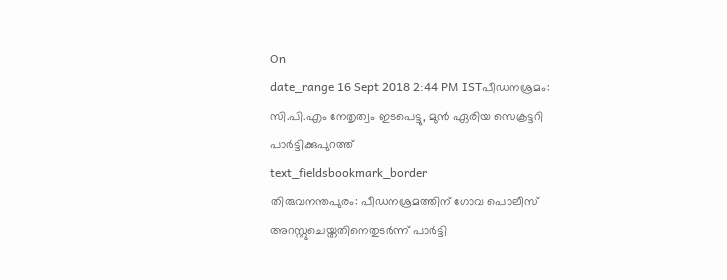On
date_range 16 Sept 2018 2:44 PM ISTപീഡനശ്രമം: സി.പി.എം നേതൃത്വം ഇടപെട്ടു, മുൻ ഏരിയ സെക്രട്ടറി പാർട്ടിക്കുപുറത്ത്
text_fieldsbookmark_border
തിരുവനന്തപുരം: പീഡനശ്രമത്തിന് ഗോവ പൊലീസ് അറസ്റ്റുചെയ്തതിനെതുടർന്ന് പാർട്ടി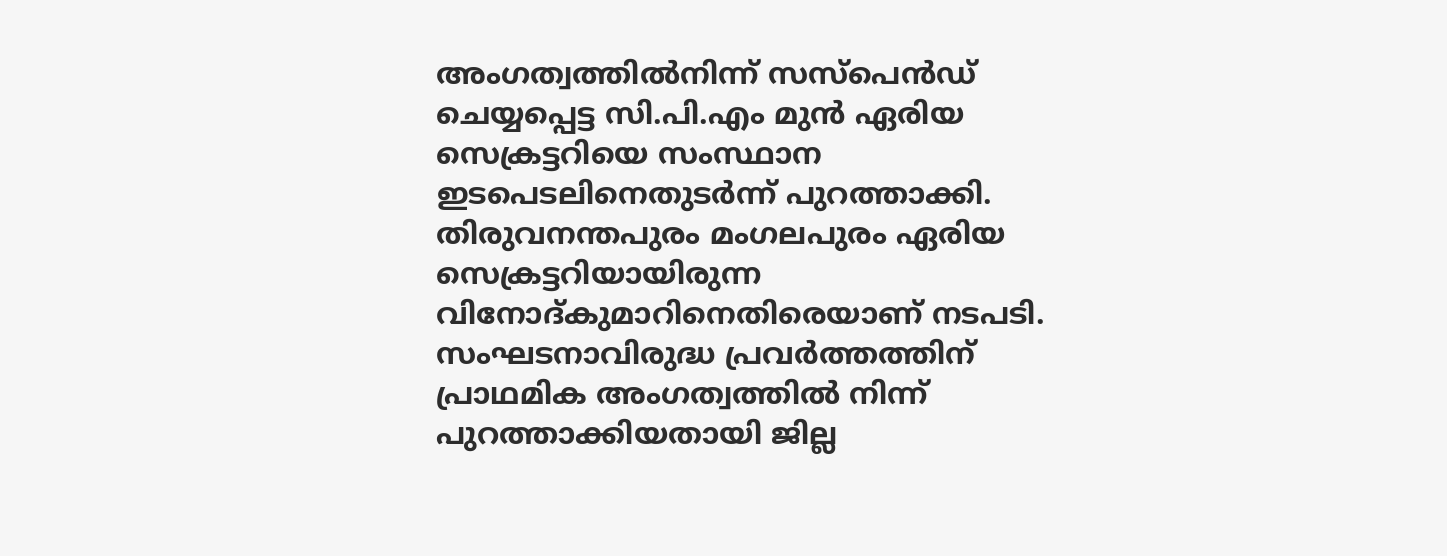അംഗത്വത്തിൽനിന്ന് സസ്പെൻഡ് ചെയ്യപ്പെട്ട സി.പി.എം മുൻ ഏരിയ സെക്രട്ടറിയെ സംസ്ഥാന ഇടപെടലിനെതുടർന്ന് പുറത്താക്കി. തിരുവനന്തപുരം മംഗലപുരം ഏരിയ സെക്രട്ടറിയായിരുന്ന വിനോദ്കുമാറിനെതിരെയാണ് നടപടി. സംഘടനാവിരുദ്ധ പ്രവർത്തത്തിന് പ്രാഥമിക അംഗത്വത്തിൽ നിന്ന് പുറത്താക്കിയതായി ജില്ല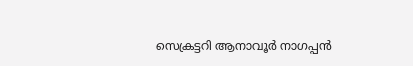സെക്രട്ടറി ആനാവൂർ നാഗപ്പൻ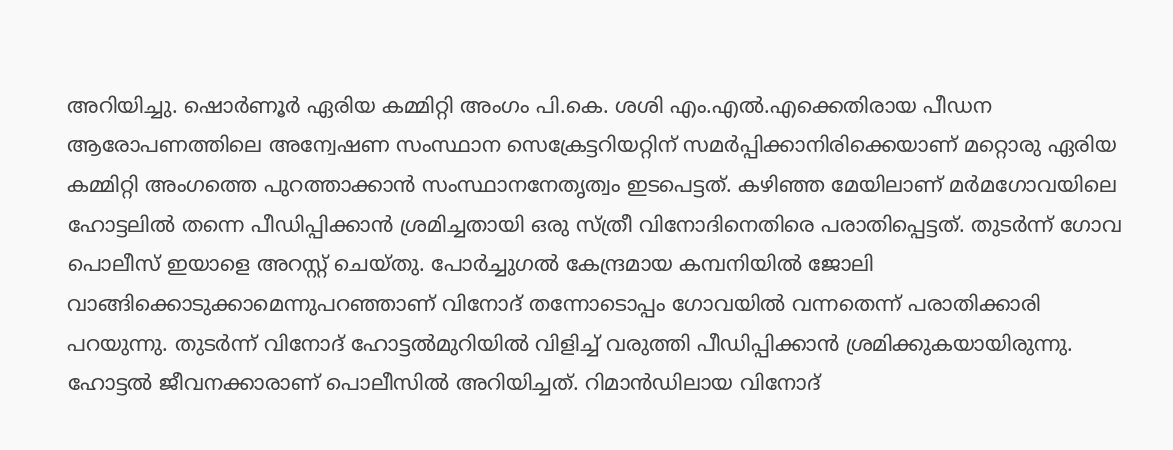അറിയിച്ചു. ഷൊർണൂർ ഏരിയ കമ്മിറ്റി അംഗം പി.കെ. ശശി എം.എൽ.എക്കെതിരായ പീഡന ആരോപണത്തിലെ അന്വേഷണ സംസ്ഥാന സെക്രേട്ടറിയറ്റിന് സമർപ്പിക്കാനിരിക്കെയാണ് മറ്റൊരു ഏരിയ കമ്മിറ്റി അംഗത്തെ പുറത്താക്കാൻ സംസ്ഥാനനേതൃത്വം ഇടപെട്ടത്. കഴിഞ്ഞ മേയിലാണ് മർമഗോവയിലെ ഹോട്ടലിൽ തന്നെ പീഡിപ്പിക്കാൻ ശ്രമിച്ചതായി ഒരു സ്ത്രീ വിനോദിനെതിരെ പരാതിപ്പെട്ടത്. തുടർന്ന് ഗോവ പൊലീസ് ഇയാളെ അറസ്റ്റ് ചെയ്തു. പോർച്ചുഗൽ കേന്ദ്രമായ കമ്പനിയിൽ ജോലി വാങ്ങിക്കൊടുക്കാമെന്നുപറഞ്ഞാണ് വിനോദ് തന്നോടൊപ്പം ഗോവയിൽ വന്നതെന്ന് പരാതിക്കാരി പറയുന്നു. തുടർന്ന് വിനോദ് ഹോട്ടൽമുറിയിൽ വിളിച്ച് വരുത്തി പീഡിപ്പിക്കാൻ ശ്രമിക്കുകയായിരുന്നു. ഹോട്ടൽ ജീവനക്കാരാണ് പൊലീസിൽ അറിയിച്ചത്. റിമാൻഡിലായ വിനോദ്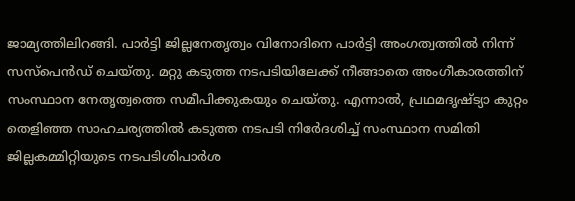ജാമ്യത്തിലിറങ്ങി. പാർട്ടി ജില്ലനേതൃത്വം വിനോദിനെ പാർട്ടി അംഗത്വത്തിൽ നിന്ന് സസ്പെൻഡ് ചെയ്തു. മറ്റു കടുത്ത നടപടിയിലേക്ക് നീങ്ങാതെ അംഗീകാരത്തിന് സംസ്ഥാന നേതൃത്വത്തെ സമീപിക്കുകയും ചെയ്തു. എന്നാൽ, പ്രഥമദൃഷ്ട്യാ കുറ്റം തെളിഞ്ഞ സാഹചര്യത്തിൽ കടുത്ത നടപടി നിർേദശിച്ച് സംസ്ഥാന സമിതി ജില്ലകമ്മിറ്റിയുടെ നടപടിശിപാർശ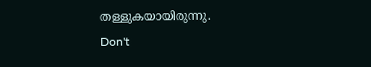തള്ളുകയായിരുന്നു.
Don't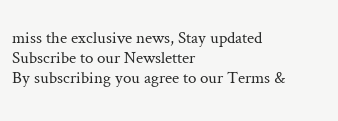miss the exclusive news, Stay updated
Subscribe to our Newsletter
By subscribing you agree to our Terms &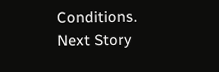Conditions.
Next Story